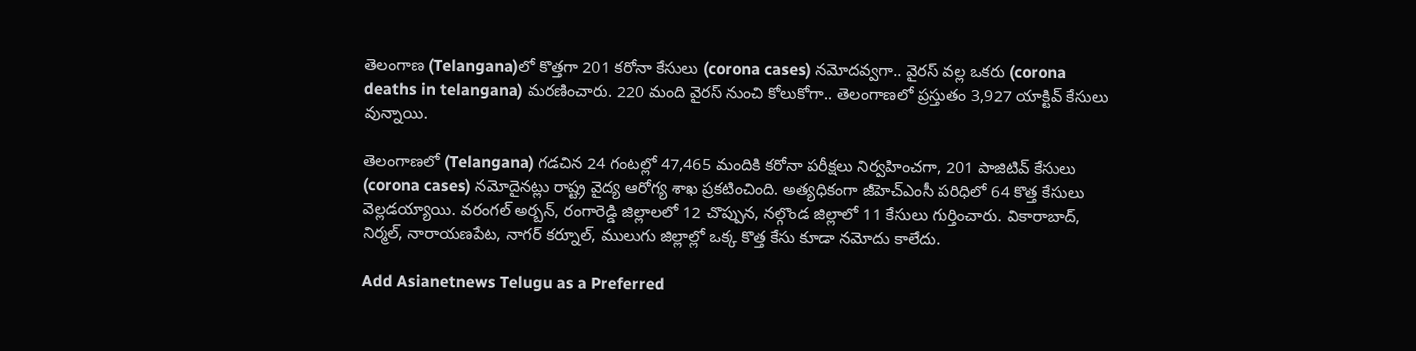తెలంగాణ (Telangana)లో కొత్తగా 201 కరోనా కేసులు (corona cases) నమోదవ్వగా.. వైరస్ వల్ల ఒకరు (corona deaths in telangana) మరణించారు. 220 మంది వైరస్ నుంచి కోలుకోగా.. తెలంగాణలో ప్రస్తుతం 3,927 యాక్టివ్‌ కేసులు వున్నాయి.

తెలంగాణలో (Telangana) గడచిన 24 గంటల్లో 47,465 మందికి కరోనా పరీక్షలు నిర్వహించగా, 201 పాజిటివ్ కేసులు (corona cases) నమోదైనట్లు రాష్ట్ర వైద్య ఆరోగ్య శాఖ ప్రకటించింది. అత్యధికంగా జీహెచ్ఎంసీ పరిధిలో 64 కొత్త కేసులు వెల్లడయ్యాయి. వరంగల్ అర్బన్, రంగారెడ్డి జిల్లాలలో 12 చొప్పున, నల్గొండ జిల్లాలో 11 కేసులు గుర్తించారు. వికారాబాద్, నిర్మల్, నారాయణపేట, నాగర్ కర్నూల్, ములుగు జిల్లాల్లో ఒక్క కొత్త కేసు కూడా నమోదు కాలేదు.

Add Asianetnews Telugu as a Preferred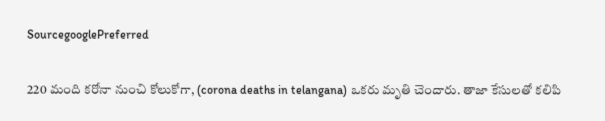SourcegooglePreferred

220 మంది కరోనా నుంచి కోలుకోగా, (corona deaths in telangana) ఒకరు మృతి చెందారు. తాజా కేసులతో కలిపి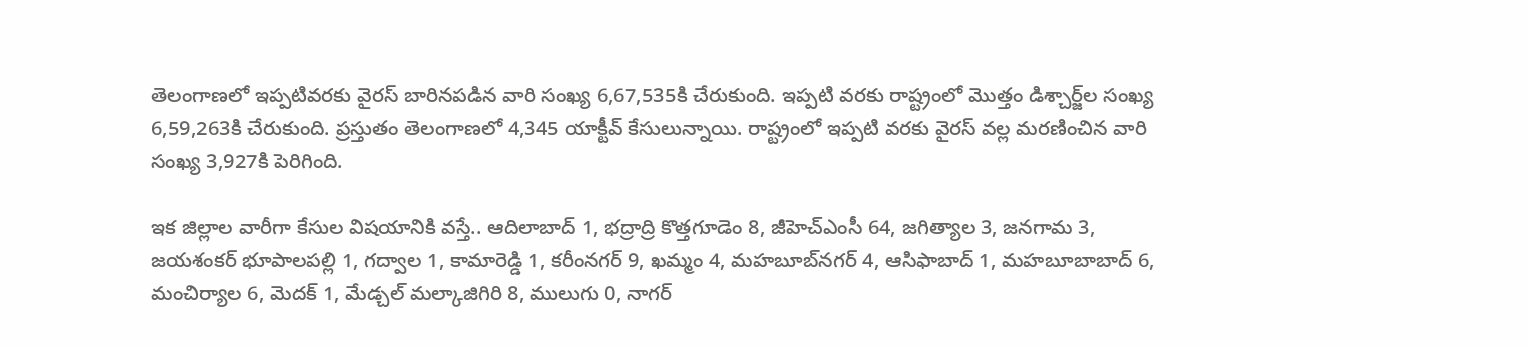తెలంగాణలో ఇప్పటివరకు వైరస్ బారినపడిన వారి సంఖ్య 6,67,535కి చేరుకుంది. ఇప్పటి వరకు రాష్ట్రంలో మొత్తం డిశ్చార్జ్‌ల సంఖ్య 6,59,263కి చేరుకుంది. ప్రస్తుతం తెలంగాణలో 4,345 యాక్టీవ్ కేసులున్నాయి. రాష్ట్రంలో ఇప్పటి వరకు వైరస్ వల్ల మరణించిన వారి సంఖ్య 3,927కి పెరిగింది.

ఇక జిల్లాల వారీగా కేసుల విషయానికి వస్తే.. ఆదిలాబాద్ 1, భద్రాద్రి కొత్తగూడెం 8, జీహెచ్ఎంసీ 64, జగిత్యాల 3, జనగామ 3, జయశంకర్ భూపాలపల్లి 1, గద్వాల 1, కామారెడ్డి 1, కరీంనగర్ 9, ఖమ్మం 4, మహబూబ్‌నగర్ 4, ఆసిఫాబాద్ 1, మహబూబాబాద్ 6, మంచిర్యాల 6, మెదక్ 1, మేడ్చల్ మల్కాజిగిరి 8, ములుగు 0, నాగర్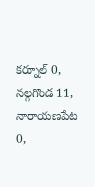కర్నూల్ 0, నల్గగొండ 11, నారాయణపేట 0,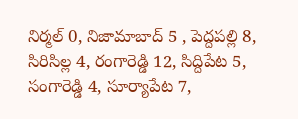నిర్మల్ 0, నిజామాబాద్ 5 , పెద్దపల్లి 8, సిరిసిల్ల 4, రంగారెడ్డి 12, సిద్దిపేట 5, సంగారెడ్డి 4, సూర్యాపేట 7,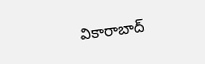వికారాబాద్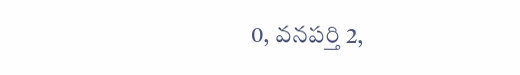0, వనపర్తి 2,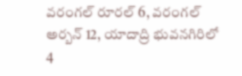వరంగల్ రూరల్ 6, వరంగల్ అర్బన్ 12, యాదాద్రి భువనగిరిలో 4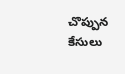చొప్పున కేసులు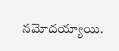నమోదయ్యాయి.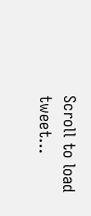Scroll to load tweet…